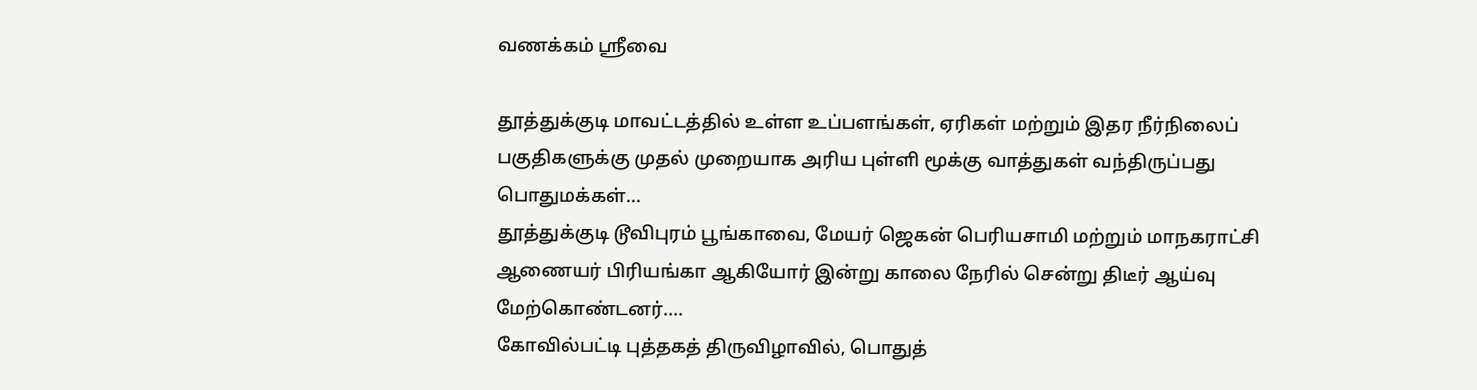வணக்கம் ஸ்ரீவை

தூத்துக்குடி மாவட்டத்தில் உள்ள உப்பளங்கள், ஏரிகள் மற்றும் இதர நீர்நிலைப் பகுதிகளுக்கு முதல் முறையாக அரிய புள்ளி மூக்கு வாத்துகள் வந்திருப்பது பொதுமக்கள்...
தூத்துக்குடி டூவிபுரம் பூங்காவை, மேயர் ஜெகன் பெரியசாமி மற்றும் மாநகராட்சி ஆணையர் பிரியங்கா ஆகியோர் இன்று காலை நேரில் சென்று திடீர் ஆய்வு மேற்கொண்டனர்....
கோவில்பட்டி புத்தகத் திருவிழாவில், பொதுத்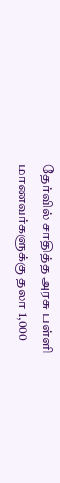தேர்வில் சாதித்த அரசு பள்ளி மாணவர்களுக்கு தலா 1,000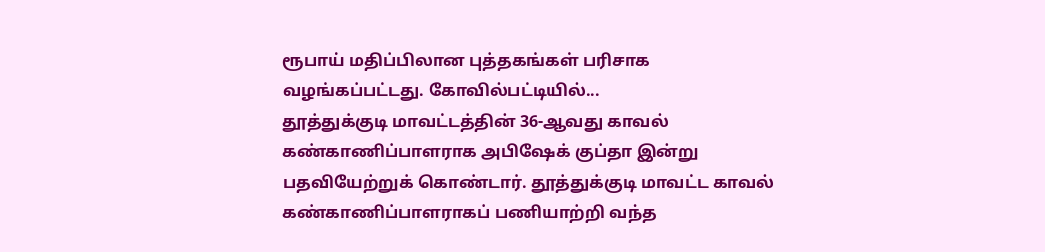ரூபாய் மதிப்பிலான புத்தகங்கள் பரிசாக வழங்கப்பட்டது. கோவில்பட்டியில்...
தூத்துக்குடி மாவட்டத்தின் 36-ஆவது காவல் கண்காணிப்பாளராக அபிஷேக் குப்தா இன்று பதவியேற்றுக் கொண்டார். தூத்துக்குடி மாவட்ட காவல் கண்காணிப்பாளராகப் பணியாற்றி வந்த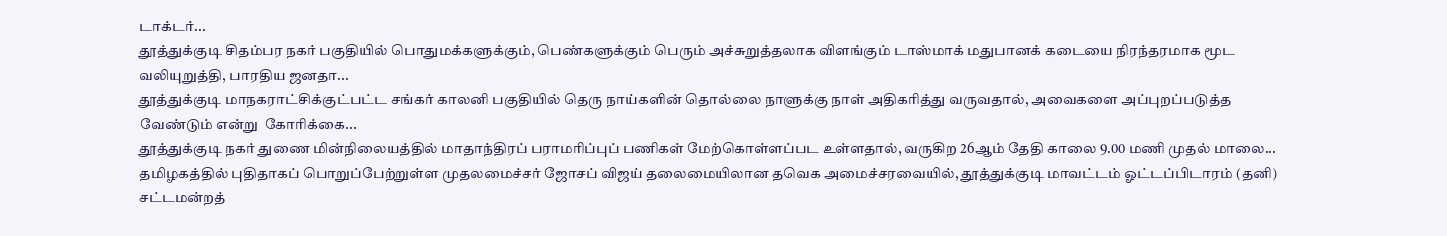டாக்டர்...
தூத்துக்குடி சிதம்பர நகர் பகுதியில் பொதுமக்களுக்கும், பெண்களுக்கும் பெரும் அச்சுறுத்தலாக விளங்கும் டாஸ்மாக் மதுபானக் கடையை நிரந்தரமாக மூட வலியுறுத்தி, பாரதிய ஜனதா...
தூத்துக்குடி மாநகராட்சிக்குட்பட்ட சங்கர் காலனி பகுதியில் தெரு நாய்களின் தொல்லை நாளுக்கு நாள் அதிகரித்து வருவதால், அவைகளை அப்புறப்படுத்த வேண்டும் என்று  கோரிக்கை...
தூத்துக்குடி நகர் துணை மின்நிலையத்தில் மாதாந்திரப் பராமரிப்புப் பணிகள் மேற்கொள்ளப்பட உள்ளதால், வருகிற 26ஆம் தேதி காலை 9.00 மணி முதல் மாலை...
தமிழகத்தில் புதிதாகப் பொறுப்பேற்றுள்ள முதலமைச்சர் ஜோசப் விஜய் தலைமையிலான தவெக அமைச்சரவையில், தூத்துக்குடி மாவட்டம் ஓட்டப்பிடாரம் (தனி) சட்டமன்றத்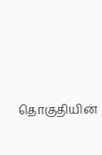தொகுதியின்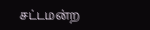சட்டமன்ற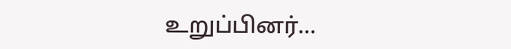உறுப்பினர்...